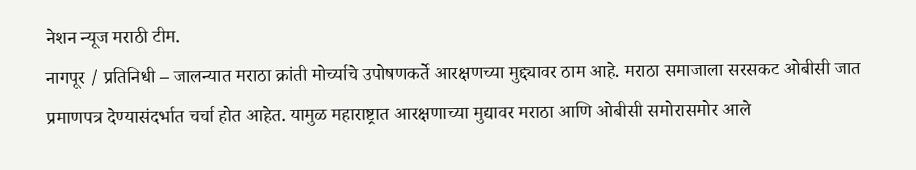नेशन न्यूज मराठी टीम.
नागपूर / प्रतिनिधी – जालन्यात मराठा क्रांती मोर्च्याचे उपोषणकर्ते आरक्षणच्या मुद्द्यावर ठाम आहे. मराठा समाजाला सरसकट ओबीसी जात प्रमाणपत्र देण्यासंदर्भात चर्चा होत आहेत. यामुळ महाराष्ट्रात आरक्षणाच्या मुद्यावर मराठा आणि ओबीसी समोरासमोर आले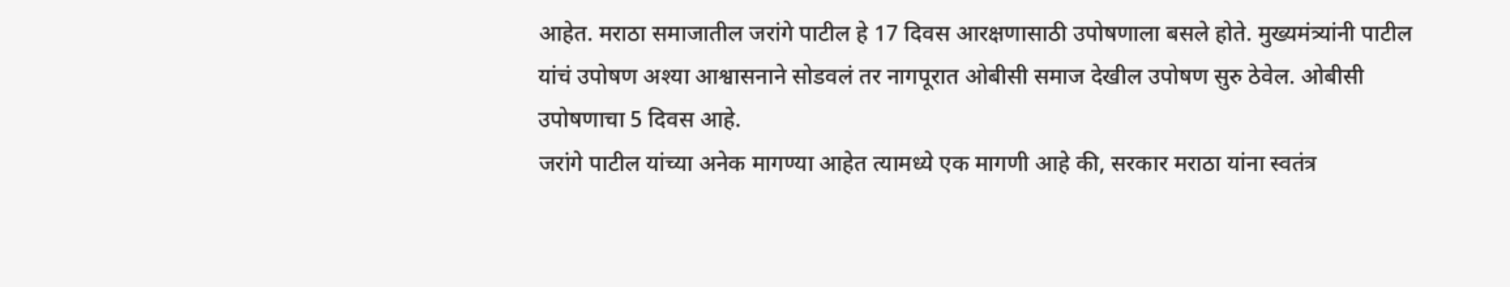आहेत. मराठा समाजातील जरांगे पाटील हे 17 दिवस आरक्षणासाठी उपोषणाला बसले होते. मुख्यमंत्र्यांनी पाटील यांचं उपोषण अश्या आश्वासनाने सोडवलं तर नागपूरात ओबीसी समाज देखील उपोषण सुरु ठेवेल. ओबीसी उपोषणाचा 5 दिवस आहे.
जरांगे पाटील यांच्या अनेक मागण्या आहेत त्यामध्ये एक मागणी आहे की, सरकार मराठा यांना स्वतंत्र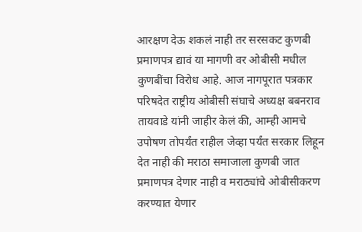आरक्षण देऊ शकलं नाही तर सरसकट कुणबी प्रमाणपत्र द्यावं या मागणी वर ओबीसी मधील कुणबींचा विरोध आहे. आज नागपूरात पत्रकार परिषदेत राष्ट्रीय ओबीसी संघाचे अध्यक्ष बबनराव तायवाडे यांनी जाहीर केलं की, आम्ही आमचे उपोषण तोपर्यंत राहील जेव्हा पर्यंत सरकार लिहून देत नाही की मराठा समाजाला कुणबी जात प्रमाणपत्र देणार नाही व मराठ्यांचे ओबीसीकरण करण्यात येणार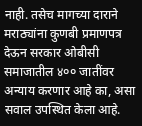नाही. तसेच मागच्या दाराने मराठ्यांना कुणबी प्रमाणपत्र देऊन सरकार ओबीसी समाजातील ४०० जातींवर अन्याय करणार आहे का, असा सवाल उपस्थित केला आहे.